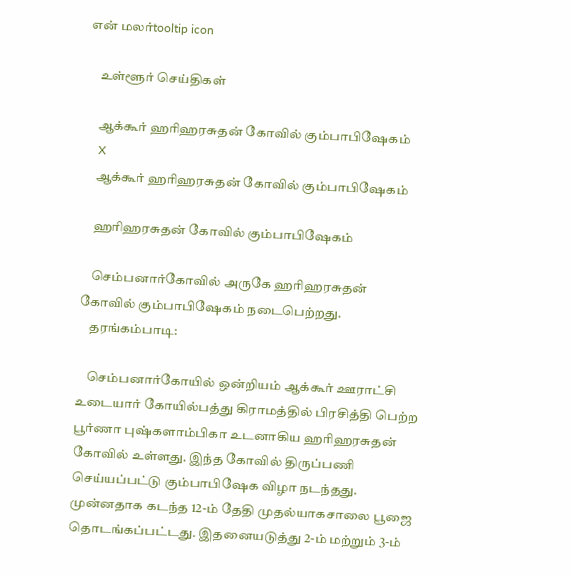என் மலர்tooltip icon

    உள்ளூர் செய்திகள்

    ஆக்கூர் ஹரிஹரசுதன் கோவில் கும்பாபிஷேகம்
    X
    ஆக்கூர் ஹரிஹரசுதன் கோவில் கும்பாபிஷேகம்

    ஹரிஹரசுதன் கோவில் கும்பாபிஷேகம்

    செம்பனார்கோவில் அருகே ஹரிஹரசுதன் கோவில் கும்பாபிஷேகம் நடைபெற்றது.
    தரங்கம்பாடி:

    செம்பனார்கோயில் ஒன்றியம் ஆக்கூர் ஊராட்சி உடையார் கோயில்பத்து கிராமத்தில் பிரசித்தி பெற்ற பூர்ணா புஷ்களாம்பிகா உடனாகிய ஹரிஹரசுதன் கோவில் உள்ளது. இந்த கோவில் திருப்பணி செய்யப்பட்டு கும்பாபிஷேக விழா நடந்தது. முன்னதாக கடந்த 12-ம் தேதி முதல்யாகசாலை பூஜை தொடங்கப்பட்டது. இதனையடுத்து 2-ம் மற்றும் 3-ம்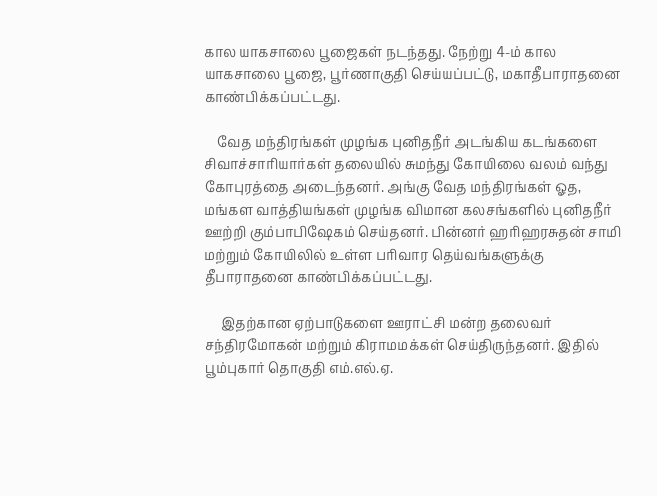கால யாகசாலை பூஜைகள் நடந்தது. நேற்று 4-ம் கால யாகசாலை பூஜை, பூர்ணாகுதி செய்யப்பட்டு, மகாதீபாராதனை காண்பிக்கப்பட்டது.

    வேத மந்திரங்கள் முழங்க புனிதநீர் அடங்கிய கடங்களை சிவாச்சாரியார்கள் தலையில் சுமந்து கோயிலை வலம் வந்து கோபுரத்தை அடைந்தனர். அங்கு வேத மந்திரங்கள் ஓத, மங்கள வாத்தியங்கள் முழங்க விமான கலசங்களில் புனிதநீர் ஊற்றி கும்பாபிஷேகம் செய்தனர். பின்னர் ஹரிஹரசுதன் சாமி மற்றும் கோயிலில் உள்ள பரிவார தெய்வங்களுக்கு தீபாராதனை காண்பிக்கப்பட்டது.

     இதற்கான ஏற்பாடுகளை ஊராட்சி மன்ற தலைவர் சந்திரமோகன் மற்றும் கிராமமக்கள் செய்திருந்தனர். இதில் பூம்புகார் தொகுதி எம்.எல்.ஏ.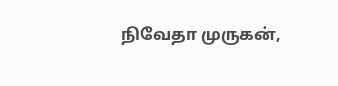நிவேதா முருகன்,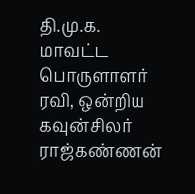தி.மு.க. மாவட்ட பொருளாளர் ரவி, ஒன்றிய கவுன்சிலர் ராஜ்கண்ணன்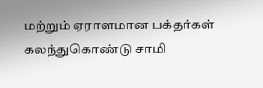மற்றும் ஏராளமான பக்தர்கள் கலந்துகொண்டு சாமி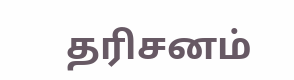தரிசனம்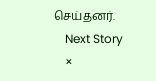செய்தனர்.
    Next Story
    ×